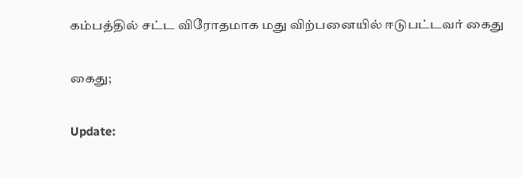கம்பத்தில் சட்ட விரோதமாக மது விற்பனையில் ஈடுபட்டவர் கைது

கைது;

Update: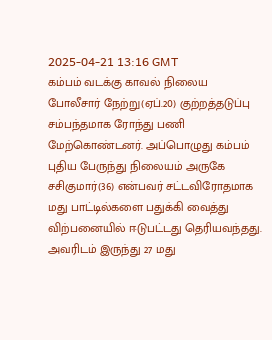2025-04-21 13:16 GMT
கம்பம் வடக்கு காவல் நிலைய போலீசார் நேற்று(ஏப்.20) குற்றத்தடுப்பு சம்பந்தமாக ரோந்து பணி மேற்கொண்டனர். அப்பொழுது கம்பம் புதிய பேருந்து நிலையம் அருகே சசிகுமார்(36) என்பவர் சட்டவிரோதமாக மது பாட்டில்களை பதுக்கி வைத்து விற்பனையில் ஈடுபட்டது தெரியவந்தது. அவரிடம் இருந்து 27 மது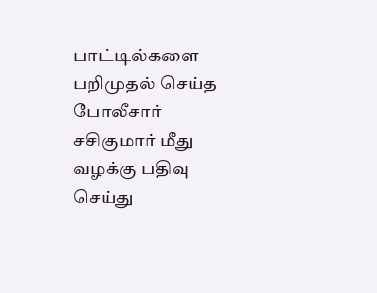பாட்டில்களை பறிமுதல் செய்த போலீசார் சசிகுமார் மீது வழக்கு பதிவு செய்து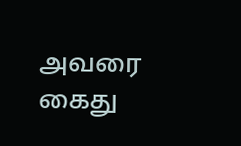அவரை கைது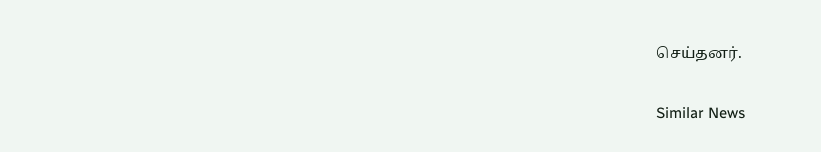செய்தனர்.

Similar News